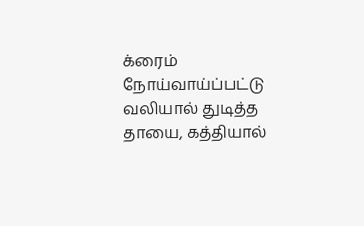க்ரைம்
நோய்வாய்ப்பட்டு வலியால் துடித்த தாயை, கத்தியால்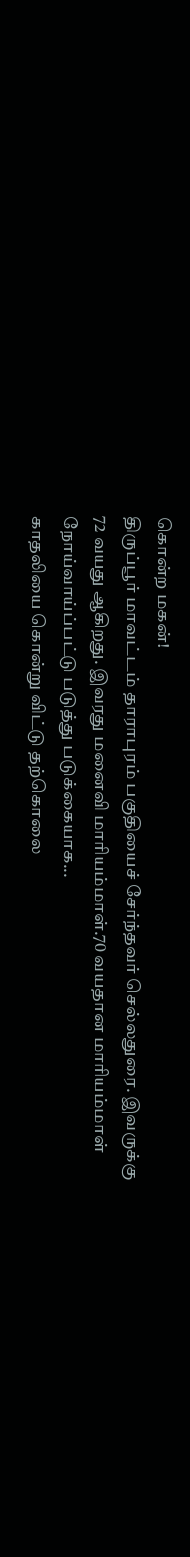கொன்ற மகன்!
திருப்பூர் மாவட்டம் தாராபுரம் பகுதியைச் சேர்ந்தவர் செல்லதுரை. இவருக்கு 72 வயது ஆகிறது. இவரது மனைவி மாரியம்மாள்.70 வயதான மாரியம்மாள் நோய்வாய்ப்பட்டு படுத்து படுக்கையாக...
காதலியை கொன்று விட்டு தற்கொலை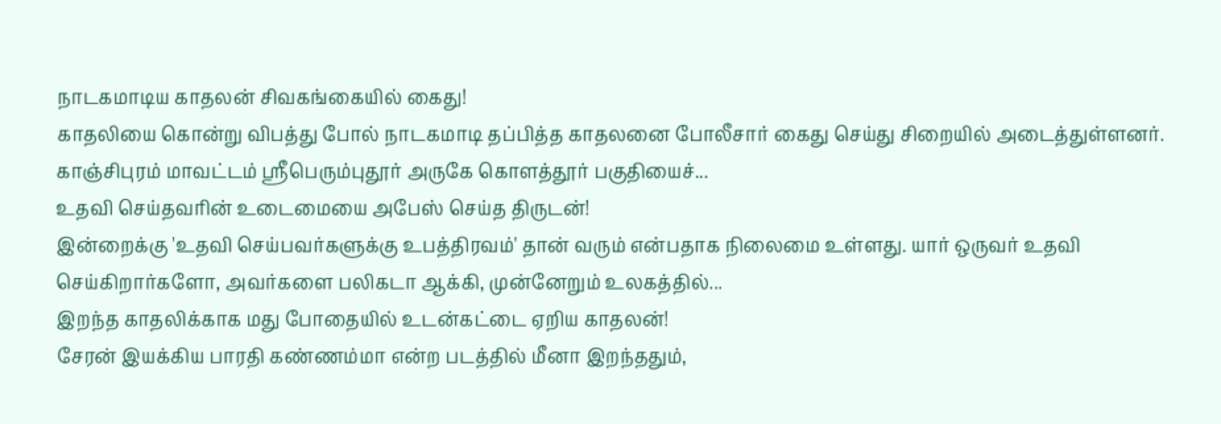நாடகமாடிய காதலன் சிவகங்கையில் கைது!
காதலியை கொன்று விபத்து போல் நாடகமாடி தப்பித்த காதலனை போலீசார் கைது செய்து சிறையில் அடைத்துள்ளனர். காஞ்சிபுரம் மாவட்டம் ஸ்ரீபெரும்புதூர் அருகே கொளத்தூர் பகுதியைச்...
உதவி செய்தவரின் உடைமையை அபேஸ் செய்த திருடன்!
இன்றைக்கு 'உதவி செய்பவர்களுக்கு உபத்திரவம்' தான் வரும் என்பதாக நிலைமை உள்ளது. யார் ஒருவர் உதவி செய்கிறார்களோ, அவர்களை பலிகடா ஆக்கி, முன்னேறும் உலகத்தில்...
இறந்த காதலிக்காக மது போதையில் உடன்கட்டை ஏறிய காதலன்!
சேரன் இயக்கிய பாரதி கண்ணம்மா என்ற படத்தில் மீனா இறந்ததும்,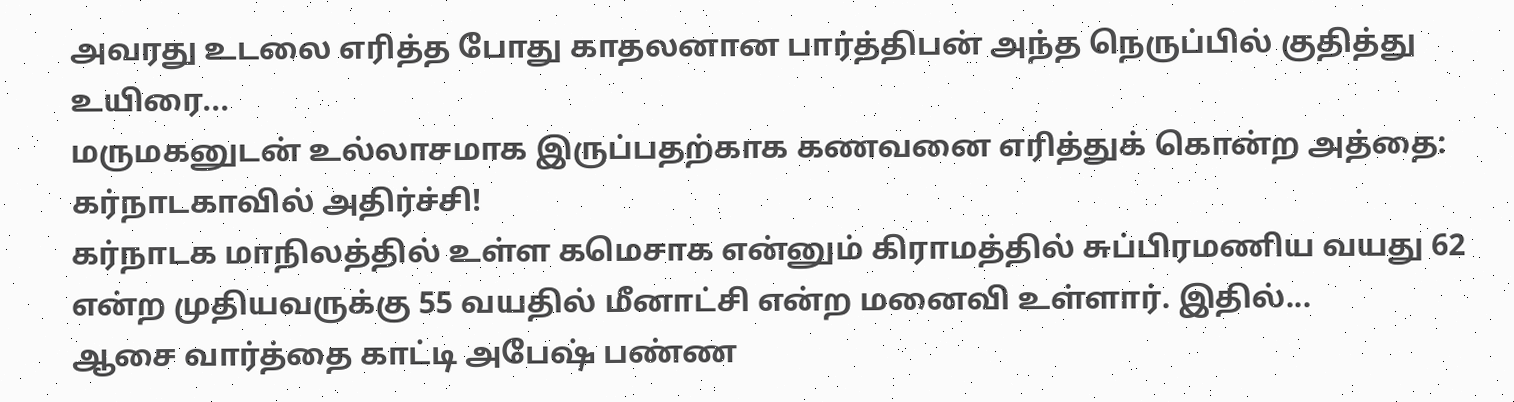அவரது உடலை எரித்த போது காதலனான பார்த்திபன் அந்த நெருப்பில் குதித்து உயிரை...
மருமகனுடன் உல்லாசமாக இருப்பதற்காக கணவனை எரித்துக் கொன்ற அத்தை: கர்நாடகாவில் அதிர்ச்சி!
கர்நாடக மாநிலத்தில் உள்ள கமெசாக என்னும் கிராமத்தில் சுப்பிரமணிய வயது 62 என்ற முதியவருக்கு 55 வயதில் மீனாட்சி என்ற மனைவி உள்ளார். இதில்...
ஆசை வார்த்தை காட்டி அபேஷ் பண்ண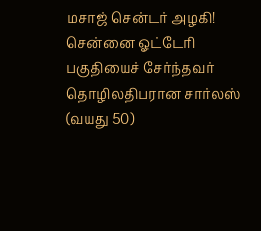மசாஜ் சென்டர் அழகி!
சென்னை ஓட்டேரி பகுதியைச் சேர்ந்தவர் தொழிலதிபரான சார்லஸ் (வயது 50)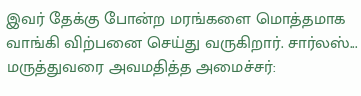இவர் தேக்கு போன்ற மரங்களை மொத்தமாக வாங்கி விற்பனை செய்து வருகிறார். சார்லஸ்...
மருத்துவரை அவமதித்த அமைச்சர்: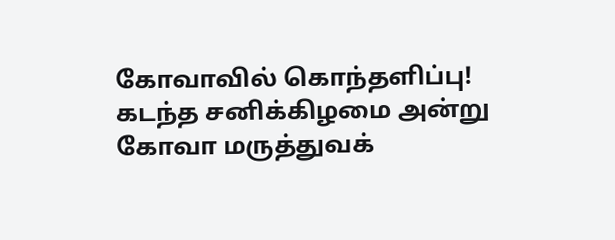கோவாவில் கொந்தளிப்பு!
கடந்த சனிக்கிழமை அன்று கோவா மருத்துவக்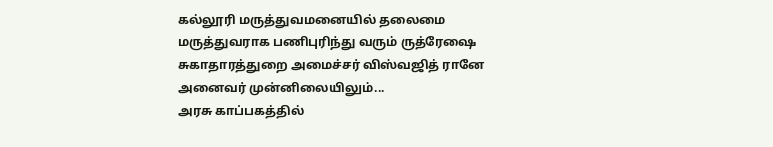கல்லூரி மருத்துவமனையில் தலைமை மருத்துவராக பணிபுரிந்து வரும் ருத்ரேஷை சுகாதாரத்துறை அமைச்சர் விஸ்வஜித் ரானே அனைவர் முன்னிலையிலும்...
அரசு காப்பகத்தில்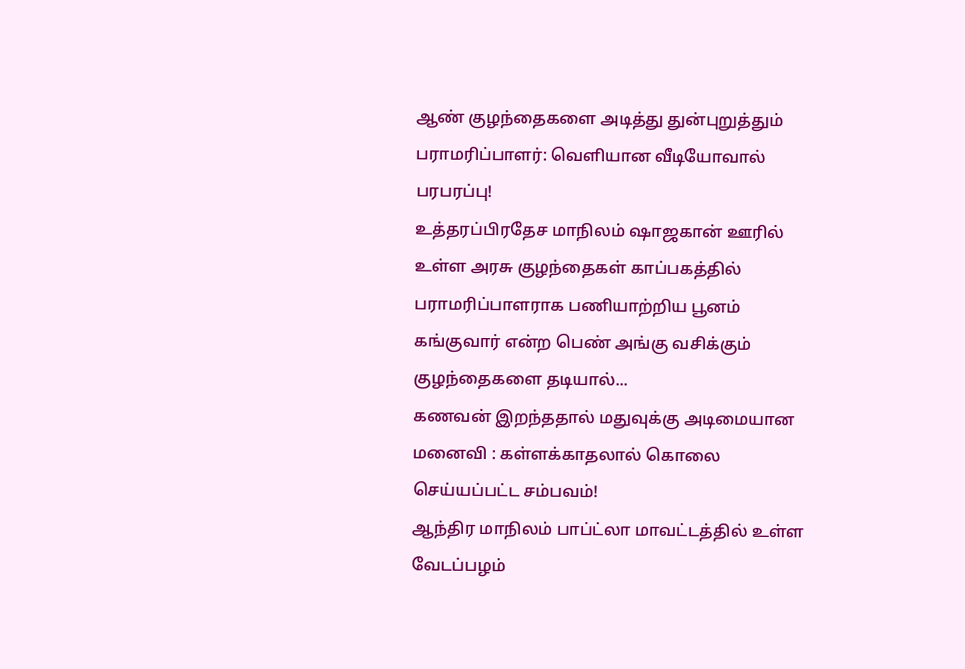ஆண் குழந்தைகளை அடித்து துன்புறுத்தும் பராமரிப்பாளர்: வெளியான வீடியோவால் பரபரப்பு!
உத்தரப்பிரதேச மாநிலம் ஷாஜகான் ஊரில் உள்ள அரசு குழந்தைகள் காப்பகத்தில் பராமரிப்பாளராக பணியாற்றிய பூனம் கங்குவார் என்ற பெண் அங்கு வசிக்கும் குழந்தைகளை தடியால்...
கணவன் இறந்ததால் மதுவுக்கு அடிமையான மனைவி : கள்ளக்காதலால் கொலை செய்யப்பட்ட சம்பவம்!
ஆந்திர மாநிலம் பாப்ட்லா மாவட்டத்தில் உள்ள வேடப்பழம்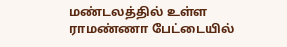மண்டலத்தில் உள்ள ராமண்ணா பேட்டையில்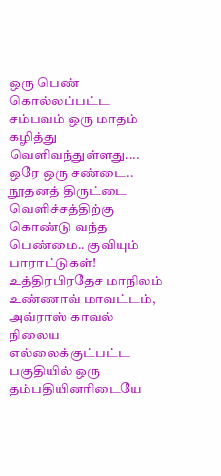ஒரு பெண் கொல்லப்பட்ட சம்பவம் ஒரு மாதம் கழித்து வெளிவந்துள்ளது....
ஒரே ஒரு சண்டை.. நூதனத் திருட்டை வெளிச்சத்திற்கு கொண்டு வந்த பெண்மை.. குவியும் பாராட்டுகள்!
உத்திரபிரதேச மாநிலம் உண்ணாவ் மாவட்டம், அவ்ராஸ் காவல் நிலைய எல்லைக்குட்பட்ட பகுதியில் ஒரு தம்பதியினரிடையே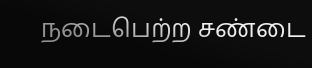நடைபெற்ற சண்டை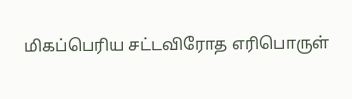மிகப்பெரிய சட்டவிரோத எரிபொருள்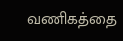வணிகத்தை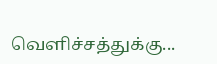வெளிச்சத்துக்கு...